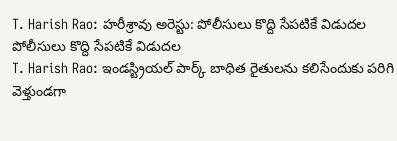T. Harish Rao: హరీశ్రావు అరెస్టు: పోలీసులు కొద్ది సేపటికే విడుదల
పోలీసులు కొద్ది సేపటికే విడుదల
T. Harish Rao: ఇండస్ట్రియల్ పార్క్ బాధిత రైతులను కలిసేందుకు పరిగి వెళ్తుండగా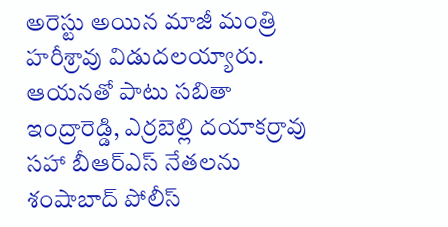అరెస్టు అయిన మాజీ మంత్రి హరీశ్రావు విడుదలయ్యారు. ఆయనతో పాటు సబితా ఇంద్రారెడ్డి, ఎర్రబెల్లి దయాకర్రావు సహా బీఆర్ఎస్ నేతలను శంషాబాద్ పోలీస్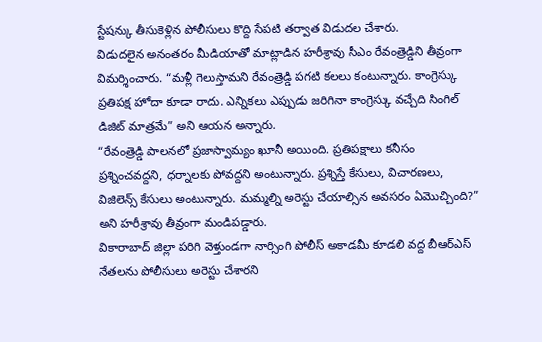స్టేషన్కు తీసుకెళ్లిన పోలీసులు కొద్ది సేపటి తర్వాత విడుదల చేశారు.
విడుదలైన అనంతరం మీడియాతో మాట్లాడిన హరీశ్రావు సీఎం రేవంత్రెడ్డిని తీవ్రంగా విమర్శించారు. “మళ్లీ గెలుస్తామని రేవంత్రెడ్డి పగటి కలలు కంటున్నారు. కాంగ్రెస్కు ప్రతిపక్ష హోదా కూడా రాదు. ఎన్నికలు ఎప్పుడు జరిగినా కాంగ్రెస్కు వచ్చేది సింగిల్ డిజిట్ మాత్రమే” అని ఆయన అన్నారు.
“రేవంత్రెడ్డి పాలనలో ప్రజాస్వామ్యం ఖూనీ అయింది. ప్రతిపక్షాలు కనీసం ప్రశ్నించవద్దని, ధర్నాలకు పోవద్దని అంటున్నారు. ప్రశ్నిస్తే కేసులు, విచారణలు, విజిలెన్స్ కేసులు అంటున్నారు. మమ్మల్ని అరెస్టు చేయాల్సిన అవసరం ఏమొచ్చింది?” అని హరీశ్రావు తీవ్రంగా మండిపడ్డారు.
వికారాబాద్ జిల్లా పరిగి వెళ్తుండగా నార్సింగి పోలీస్ అకాడమీ కూడలి వద్ద బీఆర్ఎస్ నేతలను పోలీసులు అరెస్టు చేశారని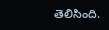తెలిసింది.